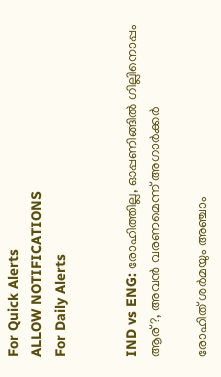For Quick Alerts
ALLOW NOTIFICATIONS
For Daily Alerts


IND vs ENG: രോഹിത്തില്ല, ഓപ്പണിങ്ങില്‍ ഗില്ലിനൊപ്പം ആര്?, അവന്‍ വരണമെന്ന് അഗാര്‍ക്കര്‍

രോഹിത് ശര്‍മയും അഞ്ചാം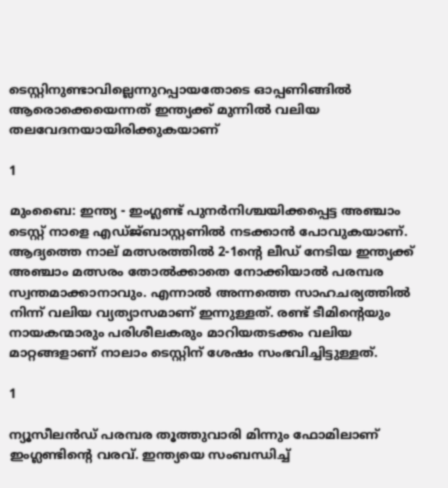ടെസ്റ്റിനുണ്ടാവില്ലെന്നുറപ്പായതോടെ ഓപ്പണിങ്ങില്‍ ആരൊക്കെയെന്നത് ഇന്ത്യക്ക് മുന്നില്‍ വലിയ തലവേദനയായിരിക്കുകയാണ്

1

മുംബൈ: ഇന്ത്യ - ഇംഗ്ലണ്ട് പുനര്‍നിശ്ചയിക്കപ്പെട്ട അഞ്ചാം ടെസ്റ്റ് നാളെ എഡ്ജ്ബാസ്റ്റണില്‍ നടക്കാന്‍ പോവുകയാണ്. ആദ്യത്തെ നാല് മത്സരത്തില്‍ 2-1ന്റെ ലീഡ് നേടിയ ഇന്ത്യക്ക് അഞ്ചാം മത്സരം തോല്‍ക്കാതെ നോക്കിയാല്‍ പരമ്പര സ്വന്തമാക്കാനാവും. എന്നാല്‍ അന്നത്തെ സാഹചര്യത്തില്‍ നിന്ന് വലിയ വ്യത്യാസമാണ് ഇന്നുള്ളത്. രണ്ട് ടീമിന്റെയും നായകന്മാരും പരിശീലകരും മാറിയതടക്കം വലിയ മാറ്റങ്ങളാണ് നാലാം ടെസ്റ്റിന് ശേഷം സംഭവിച്ചിട്ടുള്ളത്.

1

ന്യൂസീലന്‍ഡ് പരമ്പര തൂത്തുവാരി മിന്നും ഫോമിലാണ് ഇംഗ്ലണ്ടിന്റെ വരവ്. ഇന്ത്യയെ സംബന്ധിച്ച്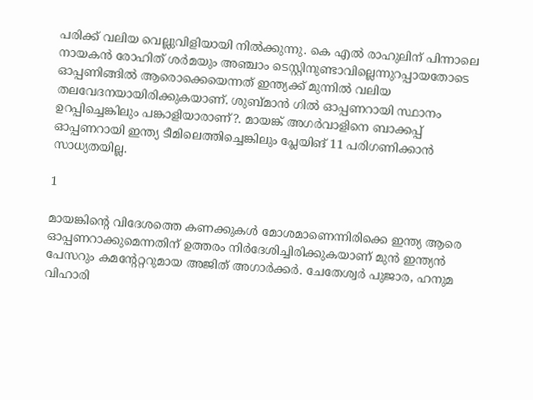പരിക്ക് വലിയ വെല്ലുവിളിയായി നില്‍ക്കുന്നു. കെ എല്‍ രാഹുലിന് പിന്നാലെ നായകന്‍ രോഹിത് ശര്‍മയും അഞ്ചാം ടെസ്റ്റിനുണ്ടാവില്ലെന്നുറപ്പായതോടെ ഓപ്പണിങ്ങില്‍ ആരൊക്കെയെന്നത് ഇന്ത്യക്ക് മുന്നില്‍ വലിയ തലവേദനയായിരിക്കുകയാണ്. ശുബ്മാന്‍ ഗില്‍ ഓപ്പണറായി സ്ഥാനം ഉറപ്പിച്ചെങ്കിലും പങ്കാളിയാരാണ്?. മായങ്ക് അഗര്‍വാളിനെ ബാക്കപ്പ് ഓപ്പണറായി ഇന്ത്യ ടീമിലെത്തിച്ചെങ്കിലും പ്ലേയിങ് 11 പരിഗണിക്കാന്‍ സാധ്യതയില്ല.

1

മായങ്കിന്റെ വിദേശത്തെ കണക്കുകള്‍ മോശമാണെന്നിരിക്കെ ഇന്ത്യ ആരെ ഓപ്പണറാക്കുമെന്നതിന് ഉത്തരം നിര്‍ദേശിച്ചിരിക്കുകയാണ് മുന്‍ ഇന്ത്യന്‍ പേസറും കമന്റേറ്ററുമായ അജിത് അഗാര്‍ക്കര്‍. ചേതേശ്വര്‍ പുജാര, ഹനുമ വിഹാരി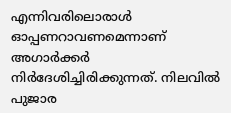എന്നിവരിലൊരാള്‍ ഓപ്പണറാവണമെന്നാണ് അഗാര്‍ക്കര്‍ നിര്‍ദേശിച്ചിരിക്കുന്നത്. നിലവില്‍ പുജാര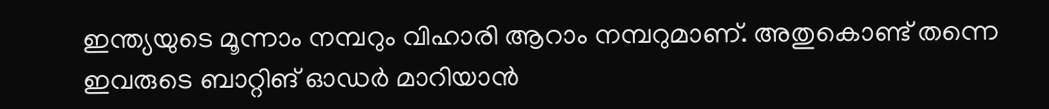ഇന്ത്യയുടെ മൂന്നാം നമ്പറും വിഹാരി ആറാം നമ്പറുമാണ്. അതുകൊണ്ട് തന്നെ ഇവരുടെ ബാറ്റിങ് ഓഡര്‍ മാറിയാന്‍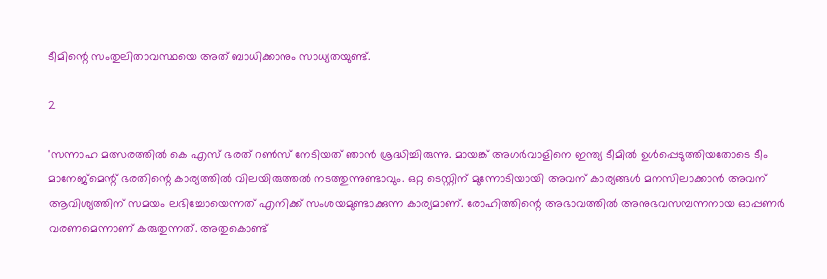ടീമിന്റെ സംതുലിതാവസ്ഥയെ അത് ബാധിക്കാനും സാധ്യതയുണ്ട്.

2

'സന്നാഹ മത്സരത്തില്‍ കെ എസ് ഭരത് റണ്‍സ് നേടിയത് ഞാന്‍ ശ്രദ്ധിച്ചിരുന്നു. മായങ്ക് അഗര്‍വാളിനെ ഇന്ത്യ ടീമില്‍ ഉള്‍പ്പെടുത്തിയതോടെ ടീം മാനേജ്‌മെന്റ് ഭരതിന്റെ കാര്യത്തില്‍ വിലയിരുത്തല്‍ നടത്തുന്നുണ്ടാവും. ഒറ്റ ടെസ്റ്റിന് മുന്നോടിയായി അവന് കാര്യങ്ങള്‍ മനസിലാക്കാന്‍ അവന് ആവിശ്യത്തിന് സമയം ലഭിച്ചോയെന്നത് എനിക്ക് സംശയമുണ്ടാക്കുന്ന കാര്യമാണ്. രോഹിത്തിന്റെ അഭാവത്തില്‍ അനുഭവസമ്പന്നനായ ഓപ്പണര്‍ വരണമെന്നാണ് കരുതുന്നത്. അതുകൊണ്ട്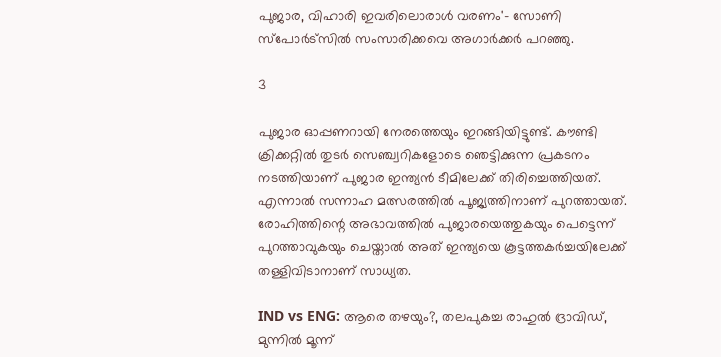പുജാര, വിഹാരി ഇവരിലൊരാള്‍ വരണം'- സോണി സ്‌പോര്‍ട്‌സില്‍ സംസാരിക്കവെ അഗാര്‍ക്കര്‍ പറഞ്ഞു.

3

പുജാര ഓപ്പണറായി നേരത്തെയും ഇറങ്ങിയിട്ടുണ്ട്. കൗണ്ടി ക്രിക്കറ്റില്‍ തുടര്‍ സെഞ്ച്വറികളോടെ ഞെട്ടിക്കുന്ന പ്രകടനം നടത്തിയാണ് പുജാര ഇന്ത്യന്‍ ടീമിലേക്ക് തിരിച്ചെത്തിയത്. എന്നാല്‍ സന്നാഹ മത്സരത്തില്‍ പൂജ്യത്തിനാണ് പുറത്തായത്. രോഹിത്തിന്റെ അഭാവത്തില്‍ പുജാരയെത്തുകയും പെട്ടെന്ന് പുറത്താവുകയും ചെയ്താല്‍ അത് ഇന്ത്യയെ കൂട്ടത്തകര്‍ച്ചയിലേക്ക് തള്ളിവിടാനാണ് സാധ്യത.

IND vs ENG: ആരെ തഴയും?, തലപുകച്ച രാഹുല്‍ ദ്രാവിഡ്, മുന്നില്‍ മൂന്ന്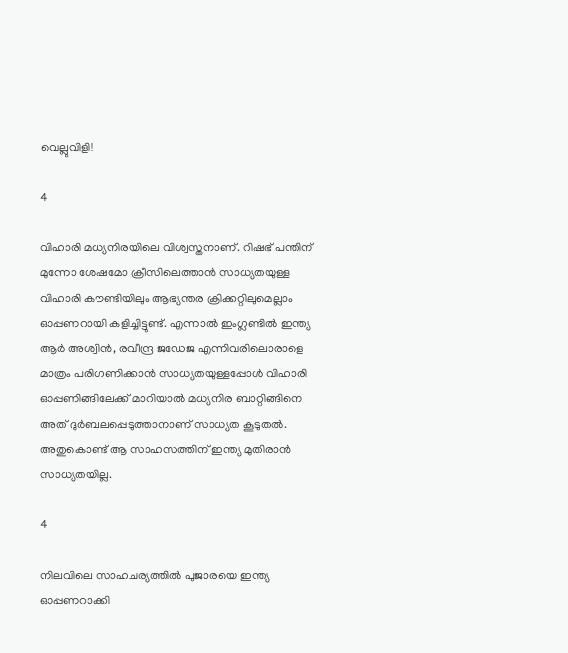വെല്ലുവിളി!

4

വിഹാരി മധ്യനിരയിലെ വിശ്വസ്തനാണ്. റിഷഭ് പന്തിന് മുന്നോ ശേഷമോ ക്രീസിലെത്താന്‍ സാധ്യതയുള്ള വിഹാരി കൗണ്ടിയിലും ആഭ്യന്തര ക്രിക്കറ്റിലുമെല്ലാം ഓപ്പണറായി കളിച്ചിട്ടുണ്ട്. എന്നാല്‍ ഇംഗ്ലണ്ടില്‍ ഇന്ത്യ ആര്‍ അശ്വിന്‍, രവീന്ദ്ര ജഡേജ എന്നിവരിലൊരാളെ മാത്രം പരിഗണിക്കാന്‍ സാധ്യതയുള്ളപ്പോള്‍ വിഹാരി ഓപ്പണിങ്ങിലേക്ക് മാറിയാല്‍ മധ്യനിര ബാറ്റിങ്ങിനെ അത് ദുര്‍ബലപ്പെടുത്താനാണ് സാധ്യത കൂടുതല്‍. അതുകൊണ്ട് ആ സാഹസത്തിന് ഇന്ത്യ മുതിരാന്‍ സാധ്യതയില്ല.

4

നിലവിലെ സാഹചര്യത്തില്‍ പുജാരയെ ഇന്ത്യ ഓപ്പണറാക്കി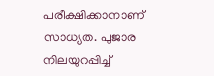പരീക്ഷിക്കാനാണ് സാധ്യത. പുജാര നിലയുറപ്പിച്ച്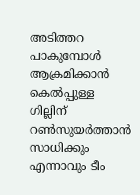അടിത്തറ പാകുമ്പോള്‍ ആക്രമിക്കാന്‍ കെല്‍പ്പുള്ള ഗില്ലിന് റണ്‍സുയര്‍ത്താന്‍ സാധിക്കും എന്നാവും ടീം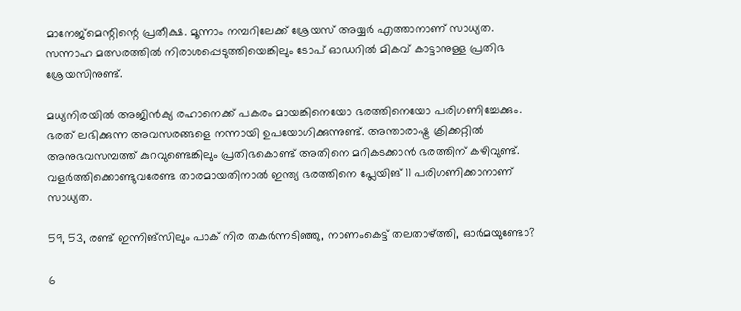മാനേജ്‌മെന്റിന്റെ പ്രതീക്ഷ. മൂന്നാം നമ്പറിലേക്ക് ശ്രേയസ് അയ്യര്‍ എത്താനാണ് സാധ്യത. സന്നാഹ മത്സരത്തില്‍ നിരാശപ്പെടുത്തിയെങ്കിലും ടോപ് ഓഡറില്‍ മികവ് കാട്ടാനുള്ള പ്രതിഭ ശ്രേയസിനുണ്ട്.

മധ്യനിരയില്‍ അജിന്‍ക്യ രഹാനെക്ക് പകരം മായങ്കിനെയോ ഭരത്തിനെയോ പരിഗണിച്ചേക്കും. ഭരത് ലഭിക്കുന്ന അവസരങ്ങളെ നന്നായി ഉപയോഗിക്കുന്നുണ്ട്. അന്താരാഷ്ട്ര ക്രിക്കറ്റില്‍ അനുഭവസമ്പത്ത് കുറവുണ്ടെങ്കിലും പ്രതിഭകൊണ്ട് അതിനെ മറികടക്കാന്‍ ഭരത്തിന് കഴിവുണ്ട്. വളര്‍ത്തിക്കൊണ്ടുവരേണ്ട താരമായതിനാല്‍ ഇന്ത്യ ഭരത്തിനെ പ്ലേയിങ് 11 പരിഗണിക്കാനാണ് സാധ്യത.

59, 53, രണ്ട് ഇന്നിങ്‌സിലും പാക് നിര തകര്‍ന്നടിഞ്ഞു, നാണംകെട്ട് തലതാഴ്ത്തി, ഓര്‍മയുണ്ടോ?

6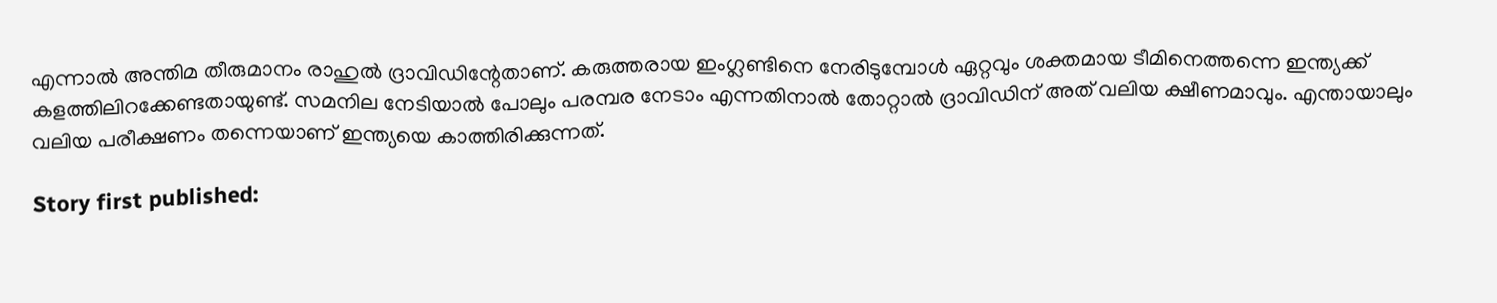എന്നാല്‍ അന്തിമ തീരുമാനം രാഹുല്‍ ദ്രാവിഡിന്റേതാണ്. കരുത്തരായ ഇംഗ്ലണ്ടിനെ നേരിടുമ്പോള്‍ ഏറ്റവും ശക്തമായ ടീമിനെത്തന്നെ ഇന്ത്യക്ക് കളത്തിലിറക്കേണ്ടതായുണ്ട്. സമനില നേടിയാല്‍ പോലും പരമ്പര നേടാം എന്നതിനാല്‍ തോറ്റാല്‍ ദ്രാവിഡിന് അത് വലിയ ക്ഷീണമാവും. എന്തായാലും വലിയ പരീക്ഷണം തന്നെയാണ് ഇന്ത്യയെ കാത്തിരിക്കുന്നത്.

Story first published: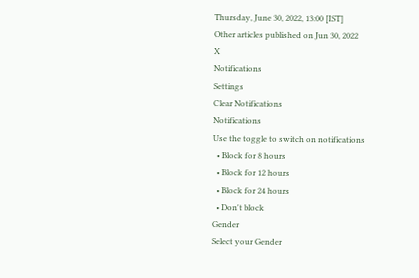Thursday, June 30, 2022, 13:00 [IST]
Other articles published on Jun 30, 2022
X
Notifications
Settings
Clear Notifications
Notifications
Use the toggle to switch on notifications
  • Block for 8 hours
  • Block for 12 hours
  • Block for 24 hours
  • Don't block
Gender
Select your Gender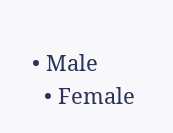• Male
  • Female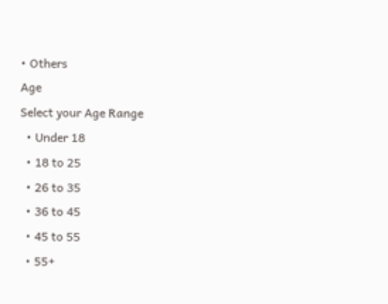• Others
Age
Select your Age Range
  • Under 18
  • 18 to 25
  • 26 to 35
  • 36 to 45
  • 45 to 55
  • 55+